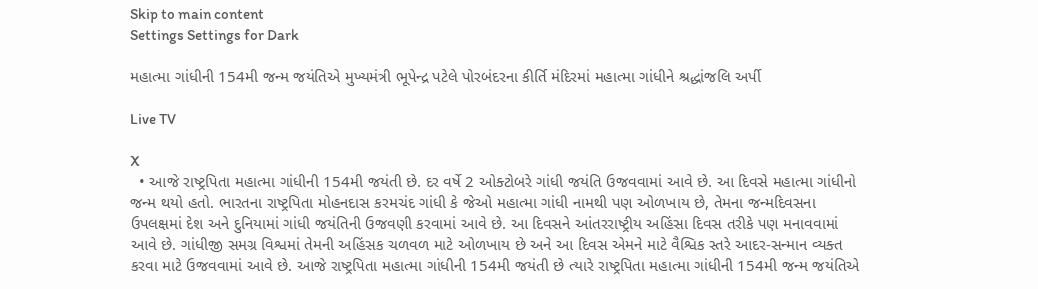Skip to main content
Settings Settings for Dark

મહાત્મા ગાંધીની 154મી જન્મ જયંતિએ મુખ્યમંત્રી ભૂપેન્દ્ર પટેલે પોરબંદરના કીર્તિ મંદિરમાં મહાત્મા ગાંધીને શ્રદ્ધાંજલિ અર્પી

Live TV

X
  • આજે રાષ્ટ્રપિતા મહાત્મા ગાંધીની 154મી જયંતી છે. દર વર્ષે 2 ઓક્ટોબરે ગાંધી જયંતિ ઉજવવામાં આવે છે. આ દિવસે મહાત્મા ગાંધીનો જન્મ થયો હતો. ભારતના રાષ્ટ્રપિતા મોહનદાસ કરમચંદ ગાંધી કે જેઓ મહાત્મા ગાંધી નામથી પણ ઓળખાય છે, તેમના જન્મદિવસના ઉપલક્ષમાં દેશ અને દુનિયામાં ગાંધી જયંતિની ઉજવણી કરવામાં આવે છે. આ દિવસને આંતરરાષ્ટ્રીય અહિંસા દિવસ તરીકે પણ મનાવવામાં આવે છે. ગાંધીજી સમગ્ર વિશ્વમાં તેમની અહિંસક ચળવળ માટે ઓળખાય છે અને આ દિવસ એમને માટે વૈશ્વિક સ્તરે આદર-સન્માન વ્યક્ત કરવા માટે ઉજવવામાં આવે છે. આજે રાષ્ટ્રપિતા મહાત્મા ગાંધીની 154મી જયંતી છે ત્યારે રાષ્ટ્રપિતા મહાત્મા ગાંધીની 154મી જન્મ જયંતિએ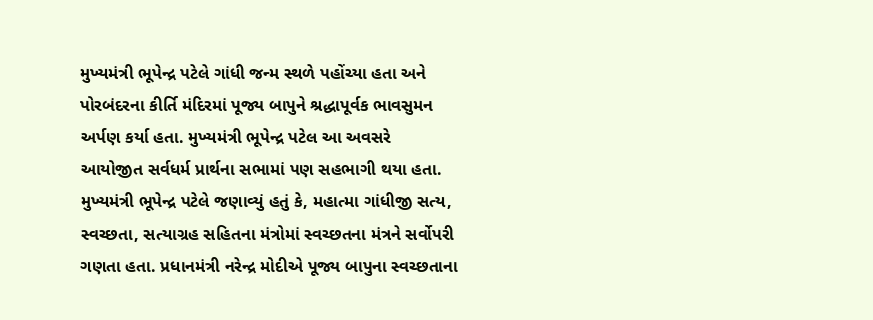મુખ્યમંત્રી ભૂપેન્દ્ર પટેલે ગાંધી જન્મ સ્થળે પહોંચ્યા હતા અને પોરબંદરના કીર્તિ મંદિરમાં પૂજ્ય બાપુને શ્રદ્ધાપૂર્વક ભાવસુમન અર્પણ કર્યા હતા. મુખ્યમંત્રી ભૂપેન્દ્ર પટેલ આ અવસરે આયોજીત સર્વધર્મ પ્રાર્થના સભામાં પણ સહભાગી થયા હતા. મુખ્યમંત્રી ભૂપેન્દ્ર પટેલે જણાવ્યું હતું કે, મહાત્મા ગાંધીજી સત્ય, સ્વચ્છતા, સત્યાગ્રહ સહિતના મંત્રોમાં સ્વચ્છતના મંત્રને સર્વોપરી ગણતા હતા. પ્રધાનમંત્રી નરેન્દ્ર મોદીએ પૂજ્ય બાપુના સ્વચ્છતાના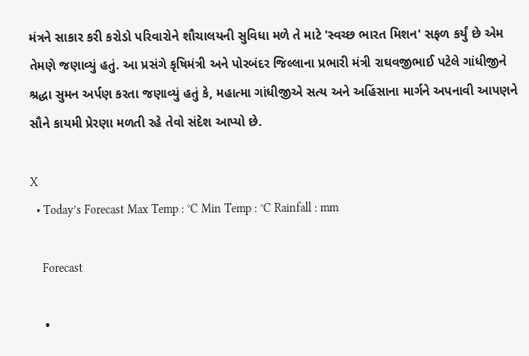મંત્રને સાકાર કરી કરોડો પરિવારોને શૌચાલયની સુવિધા મળે તે માટે 'સ્વચ્છ ભારત મિશન' સફળ કર્યું છે એમ તેમણે જણાવ્યું હતું. આ પ્રસંગે કૃષિમંત્રી અને પોરબંદર જિલ્લાના પ્રભારી મંત્રી રાઘવજીભાઈ પટેલે ગાંધીજીને શ્રદ્ધા સુમન અર્પણ કરતા જણાવ્યું હતું કે, મહાત્મા ગાંધીજીએ સત્ય અને અહિંસાના માર્ગને અપનાવી આપણને સૌને કાયમી પ્રેરણા મળતી રહે તેવો સંદેશ આપ્યો છે.

X
  • Today’s Forecast Max Temp : °C Min Temp : °C Rainfall : mm

    Forecast

    •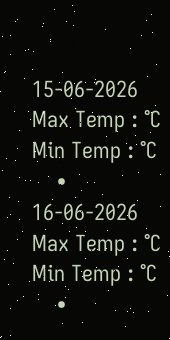15-06-2026 Max Temp : °C Min Temp : °C
    • 16-06-2026 Max Temp : °C Min Temp : °C
    •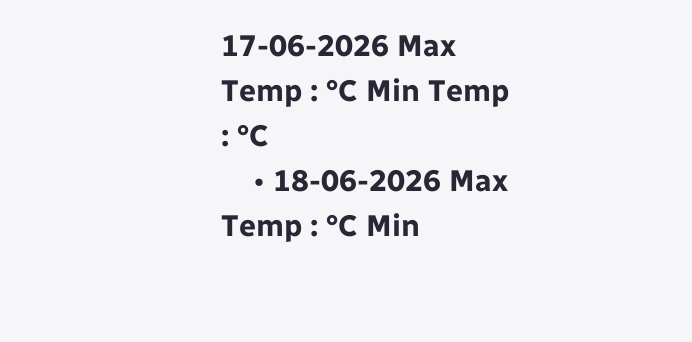17-06-2026 Max Temp : °C Min Temp : °C
    • 18-06-2026 Max Temp : °C Min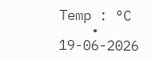Temp : °C
    • 19-06-2026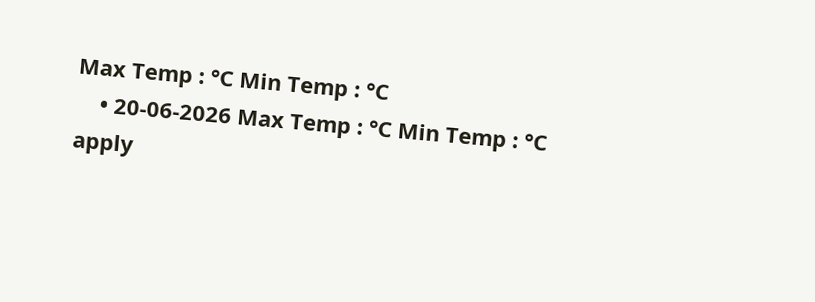Max Temp : °C Min Temp : °C
    • 20-06-2026 Max Temp : °C Min Temp : °C
apply